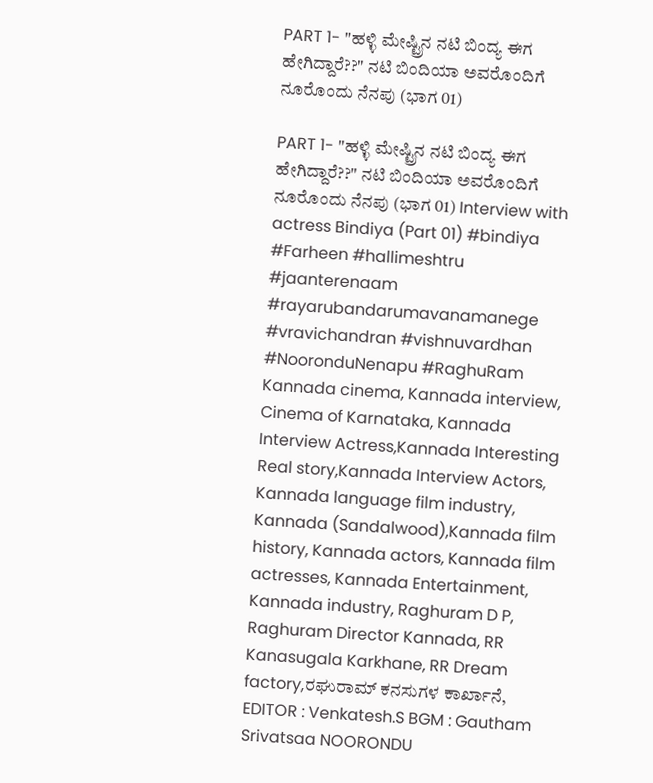PART 1- "ಹಳ್ಳಿ ಮೇಷ್ಟ್ರಿನ ನಟಿ ಬಿಂದ್ಯ ಈಗ ಹೇಗಿದ್ದಾರೆ??" ನಟಿ ಬಿಂದಿಯಾ ಅವರೊಂದಿಗೆ ನೂರೊಂದು ನೆನಪು (ಭಾಗ 01)

PART 1- "ಹಳ್ಳಿ ಮೇಷ್ಟ್ರಿನ ನಟಿ ಬಿಂದ್ಯ ಈಗ ಹೇಗಿದ್ದಾರೆ??" ನಟಿ ಬಿಂದಿಯಾ ಅವರೊಂದಿಗೆ ನೂರೊಂದು ನೆನಪು (ಭಾಗ 01) Interview with actress Bindiya (Part 01) #bindiya #Farheen #hallimeshtru #jaanterenaam #rayarubandarumavanamanege #vravichandran #vishnuvardhan #NooronduNenapu #RaghuRam Kannada cinema, Kannada interview, Cinema of Karnataka, Kannada Interview Actress,Kannada Interesting Real story,Kannada Interview Actors, Kannada language film industry, Kannada (Sandalwood),Kannada film history, Kannada actors, Kannada film actresses, Kannada Entertainment, Kannada industry, Raghuram D P, Raghuram Director Kannada, RR Kanasugala Karkhane, RR Dream factory,ರಘುರಾಮ್ ಕನಸುಗಳ ಕಾರ್ಖಾನೆ, EDITOR : Venkatesh.S BGM : Gautham Srivatsaa NOORONDU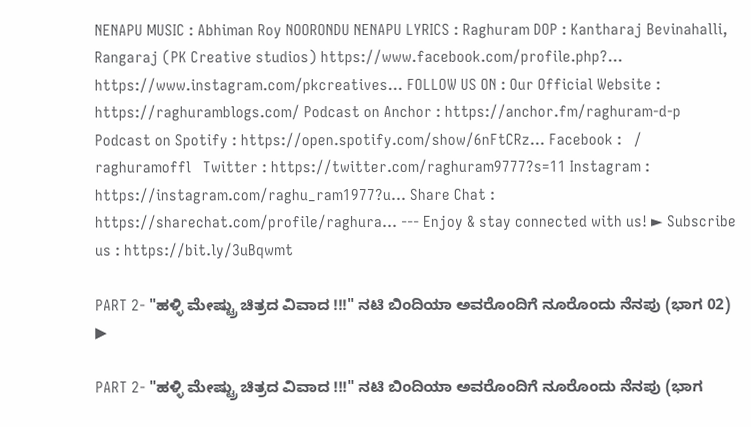NENAPU MUSIC : Abhiman Roy NOORONDU NENAPU LYRICS : Raghuram DOP : Kantharaj Bevinahalli, Rangaraj (PK Creative studios) https://www.facebook.com/profile.php?... https://www.instagram.com/pkcreatives... FOLLOW US ON : Our Official Website : https://raghuramblogs.com/ Podcast on Anchor : https://anchor.fm/raghuram-d-p Podcast on Spotify : https://open.spotify.com/show/6nFtCRz... Facebook :   / raghuramoffl   Twitter : https://twitter.com/raghuram9777?s=11 Instagram : https://instagram.com/raghu_ram1977?u... Share Chat : https://sharechat.com/profile/raghura... --- Enjoy & stay connected with us! ► Subscribe us : https://bit.ly/3uBqwmt

PART 2- "ಹಳ್ಳಿ ಮೇಷ್ಟ್ರು ಚಿತ್ರದ ವಿವಾದ !!!" ನಟಿ ಬಿಂದಿಯಾ ಅವರೊಂದಿಗೆ ನೂರೊಂದು ನೆನಪು (ಭಾಗ 02)
▶

PART 2- "ಹಳ್ಳಿ ಮೇಷ್ಟ್ರು ಚಿತ್ರದ ವಿವಾದ !!!" ನಟಿ ಬಿಂದಿಯಾ ಅವರೊಂದಿಗೆ ನೂರೊಂದು ನೆನಪು (ಭಾಗ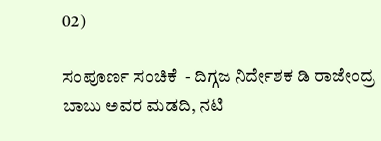02)

ಸಂಪೂರ್ಣ ಸಂಚಿಕೆ  - ದಿಗ್ಗಜ ನಿರ್ದೇಶಕ ಡಿ ರಾಜೇಂದ್ರ ಬಾಬು ಅವರ ಮಡದಿ, ನಟಿ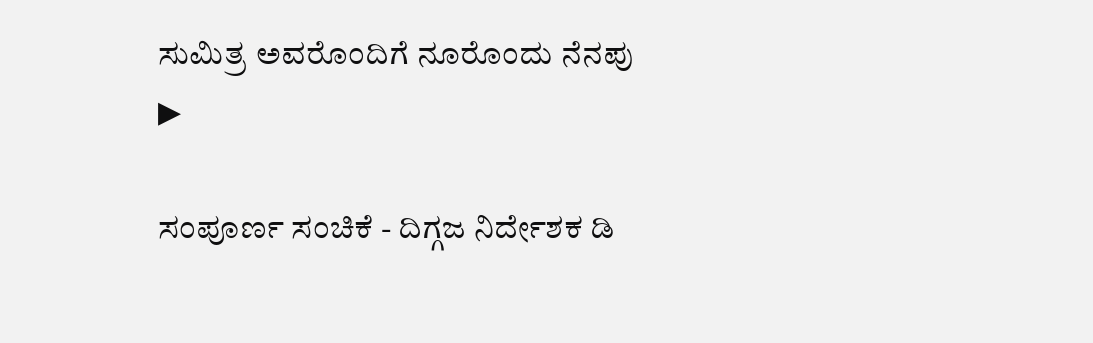ಸುಮಿತ್ರ ಅವರೊಂದಿಗೆ ನೂರೊಂದು ನೆನಪು
▶

ಸಂಪೂರ್ಣ ಸಂಚಿಕೆ - ದಿಗ್ಗಜ ನಿರ್ದೇಶಕ ಡಿ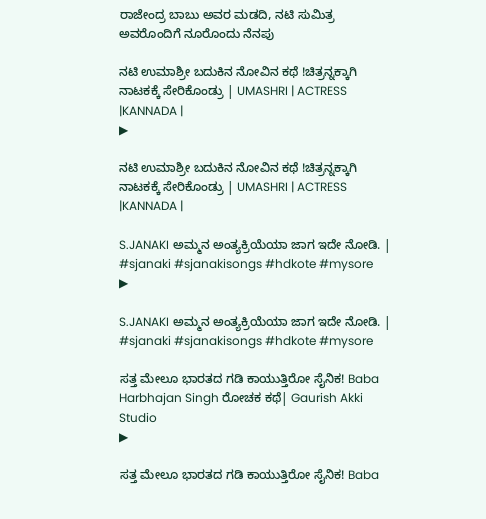ರಾಜೇಂದ್ರ ಬಾಬು ಅವರ ಮಡದಿ, ನಟಿ ಸುಮಿತ್ರ ಅವರೊಂದಿಗೆ ನೂರೊಂದು ನೆನಪು

ನಟಿ ಉಮಾಶ್ರೀ ಬದುಕಿನ ನೋವಿನ ಕಥೆ !ಚಿತ್ರನ್ನಕ್ಕಾಗಿ ನಾಟಕಕ್ಕೆ ಸೇರಿಕೊಂಡ್ರು | UMASHRI | ACTRESS |KANNADA |
▶

ನಟಿ ಉಮಾಶ್ರೀ ಬದುಕಿನ ನೋವಿನ ಕಥೆ !ಚಿತ್ರನ್ನಕ್ಕಾಗಿ ನಾಟಕಕ್ಕೆ ಸೇರಿಕೊಂಡ್ರು | UMASHRI | ACTRESS |KANNADA |

S.JANAKI ಅಮ್ಮನ ಅಂತ್ಯಕ್ರಿಯೆಯಾ ಜಾಗ ಇದೇ ನೋಡಿ. | #sjanaki #sjanakisongs #hdkote #mysore
▶

S.JANAKI ಅಮ್ಮನ ಅಂತ್ಯಕ್ರಿಯೆಯಾ ಜಾಗ ಇದೇ ನೋಡಿ. | #sjanaki #sjanakisongs #hdkote #mysore

ಸತ್ತ ಮೇಲೂ ಭಾರತದ ಗಡಿ ಕಾಯುತ್ತಿರೋ ಸೈನಿಕ! Baba Harbhajan Singh ರೋಚಕ ಕಥೆ| Gaurish Akki Studio
▶

ಸತ್ತ ಮೇಲೂ ಭಾರತದ ಗಡಿ ಕಾಯುತ್ತಿರೋ ಸೈನಿಕ! Baba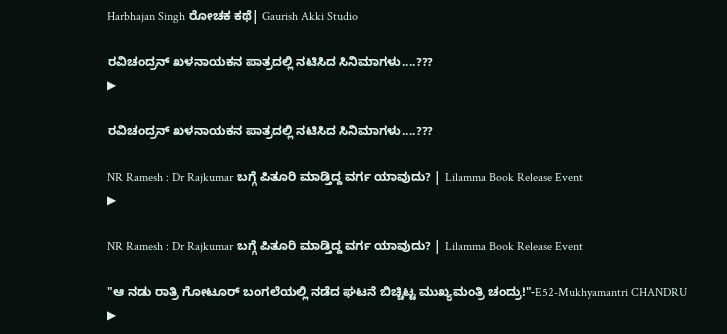Harbhajan Singh ರೋಚಕ ಕಥೆ| Gaurish Akki Studio

ರವಿಚಂದ್ರನ್ ಖಳನಾಯಕನ ಪಾತ್ರದಲ್ಲಿ ನಟಿಸಿದ ಸಿನಿಮಾಗಳು....???
▶

ರವಿಚಂದ್ರನ್ ಖಳನಾಯಕನ ಪಾತ್ರದಲ್ಲಿ ನಟಿಸಿದ ಸಿನಿಮಾಗಳು....???

NR Ramesh : Dr Rajkumar ಬಗ್ಗೆ ಪಿತೂರಿ ಮಾಡ್ತಿದ್ದ ವರ್ಗ ಯಾವುದು? | Lilamma Book Release Event
▶

NR Ramesh : Dr Rajkumar ಬಗ್ಗೆ ಪಿತೂರಿ ಮಾಡ್ತಿದ್ದ ವರ್ಗ ಯಾವುದು? | Lilamma Book Release Event

"ಆ ನಡು ರಾತ್ರಿ ಗೋಟೂರ್ ಬಂಗಲೆಯಲ್ಲಿ ನಡೆದ ಘಟನೆ ಬಿಚ್ಚಿಟ್ಟ ಮುಖ್ಯಮಂತ್ರಿ ಚಂದ್ರು!"-E52-Mukhyamantri CHANDRU
▶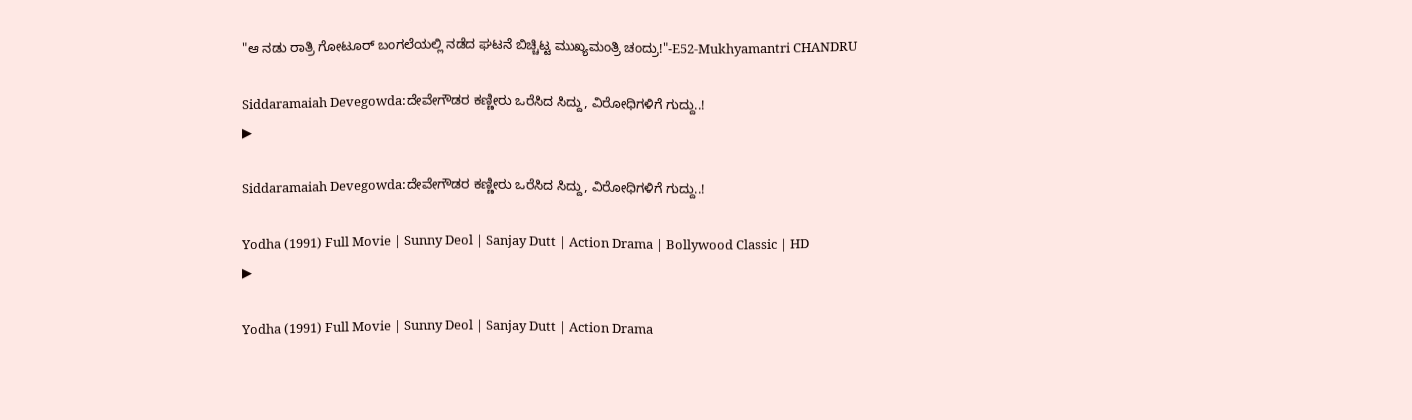"ಆ ನಡು ರಾತ್ರಿ ಗೋಟೂರ್ ಬಂಗಲೆಯಲ್ಲಿ ನಡೆದ ಘಟನೆ ಬಿಚ್ಚಿಟ್ಟ ಮುಖ್ಯಮಂತ್ರಿ ಚಂದ್ರು!"-E52-Mukhyamantri CHANDRU

Siddaramaiah Devegowda:ದೇವೇಗೌಡರ ಕಣ್ಣೀರು ಒರೆಸಿದ ಸಿದ್ದು, ವಿರೋಧಿಗಳಿಗೆ ಗುದ್ದು..!
▶

Siddaramaiah Devegowda:ದೇವೇಗೌಡರ ಕಣ್ಣೀರು ಒರೆಸಿದ ಸಿದ್ದು, ವಿರೋಧಿಗಳಿಗೆ ಗುದ್ದು..!

Yodha (1991) Full Movie | Sunny Deol | Sanjay Dutt | Action Drama | Bollywood Classic | HD
▶

Yodha (1991) Full Movie | Sunny Deol | Sanjay Dutt | Action Drama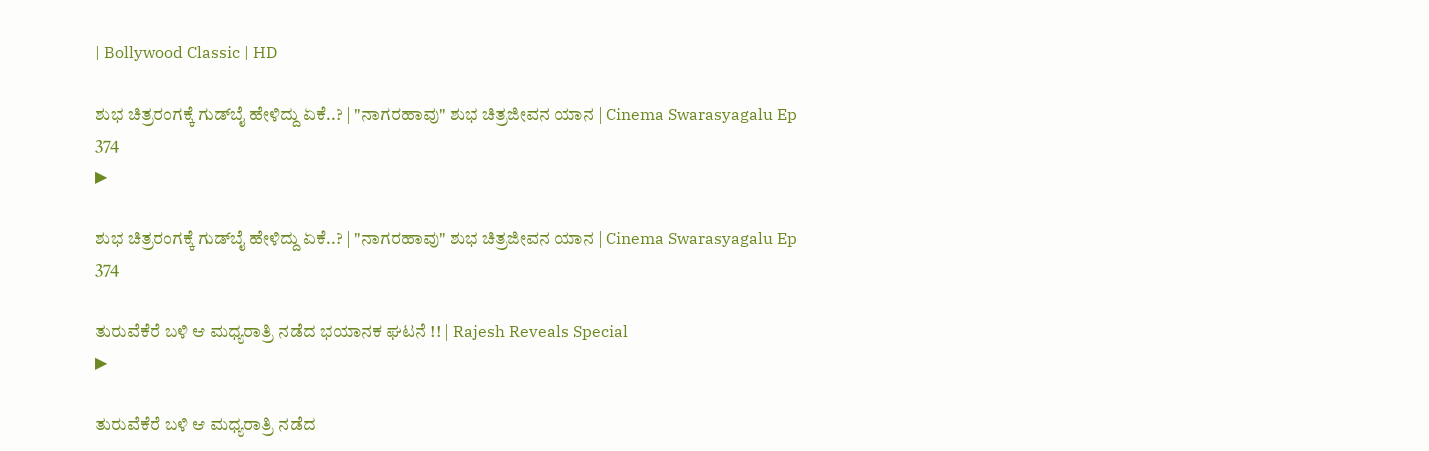| Bollywood Classic | HD

ಶುಭ ಚಿತ್ರರಂಗಕ್ಕೆ ಗುಡ್‌ಬೈ ಹೇಳಿದ್ದು ಏಕೆ..? | "ನಾಗರಹಾವು" ಶುಭ ಚಿತ್ರಜೀವನ ಯಾನ | Cinema Swarasyagalu Ep 374
▶

ಶುಭ ಚಿತ್ರರಂಗಕ್ಕೆ ಗುಡ್‌ಬೈ ಹೇಳಿದ್ದು ಏಕೆ..? | "ನಾಗರಹಾವು" ಶುಭ ಚಿತ್ರಜೀವನ ಯಾನ | Cinema Swarasyagalu Ep 374

ತುರುವೆಕೆರೆ ಬಳಿ ಆ ಮಧ್ಯರಾತ್ರಿ ನಡೆದ ಭಯಾನಕ ಘಟನೆ !! | Rajesh Reveals Special
▶

ತುರುವೆಕೆರೆ ಬಳಿ ಆ ಮಧ್ಯರಾತ್ರಿ ನಡೆದ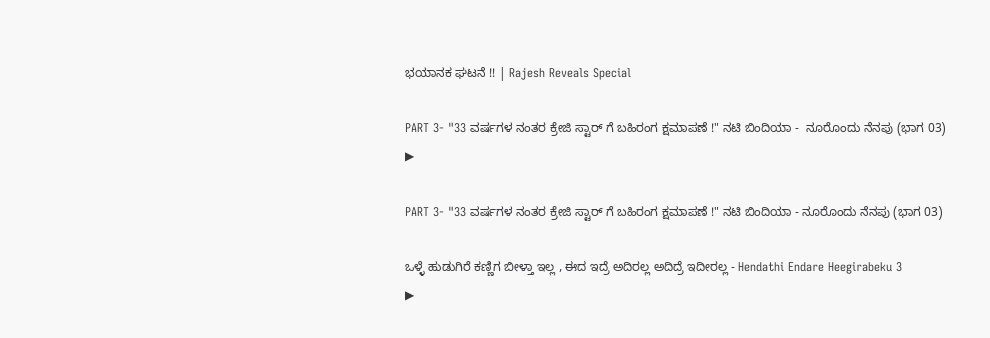ಭಯಾನಕ ಘಟನೆ !! | Rajesh Reveals Special

PART 3- "33 ವರ್ಷಗಳ ನಂತರ ಕ್ರೇಜಿ ಸ್ಟಾರ್ ಗೆ ಬಹಿರಂಗ ಕ್ಷಮಾಪಣೆ !" ನಟಿ ಬಿಂದಿಯಾ -  ನೂರೊಂದು ನೆನಪು (ಭಾಗ 03)
▶

PART 3- "33 ವರ್ಷಗಳ ನಂತರ ಕ್ರೇಜಿ ಸ್ಟಾರ್ ಗೆ ಬಹಿರಂಗ ಕ್ಷಮಾಪಣೆ !" ನಟಿ ಬಿಂದಿಯಾ - ನೂರೊಂದು ನೆನಪು (ಭಾಗ 03)

ಒಳ್ಳೆ ಹುಡುಗಿರೆ ಕಣ್ಣಿಗ ಬೀಳ್ತಾ ಇಲ್ಲ , ಈದ ಇದ್ರೆ ಅದಿರಲ್ಲ ಅದಿದ್ರೆ ಇದೀರಲ್ಲ - Hendathi Endare Heegirabeku 3
▶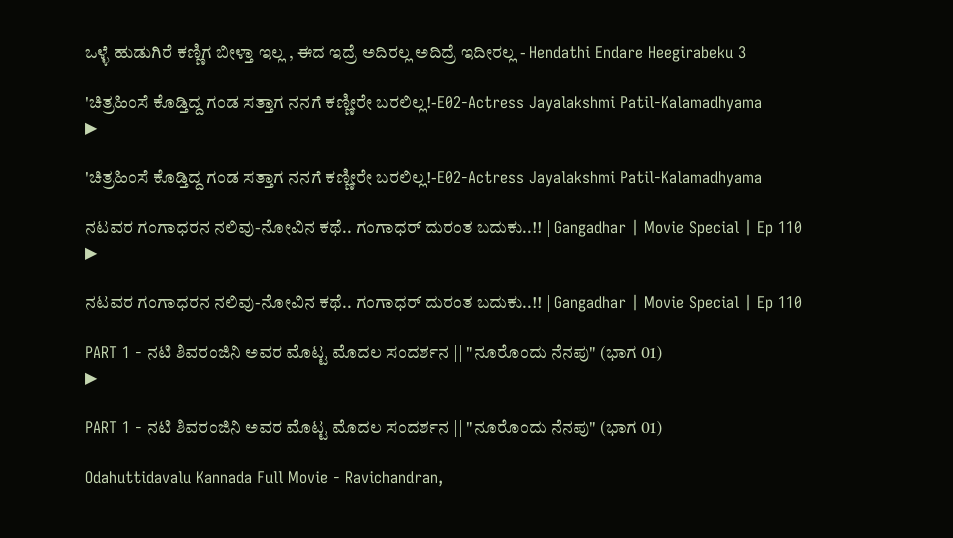ಒಳ್ಳೆ ಹುಡುಗಿರೆ ಕಣ್ಣಿಗ ಬೀಳ್ತಾ ಇಲ್ಲ , ಈದ ಇದ್ರೆ ಅದಿರಲ್ಲ ಅದಿದ್ರೆ ಇದೀರಲ್ಲ - Hendathi Endare Heegirabeku 3

'ಚಿತ್ರಹಿಂಸೆ ಕೊಡ್ತಿದ್ದ ಗಂಡ ಸತ್ತಾಗ ನನಗೆ ಕಣ್ಣೀರೇ ಬರಲಿಲ್ಲ!-E02-Actress Jayalakshmi Patil-Kalamadhyama
▶

'ಚಿತ್ರಹಿಂಸೆ ಕೊಡ್ತಿದ್ದ ಗಂಡ ಸತ್ತಾಗ ನನಗೆ ಕಣ್ಣೀರೇ ಬರಲಿಲ್ಲ!-E02-Actress Jayalakshmi Patil-Kalamadhyama

ನಟವರ ಗಂಗಾಧರನ ನಲಿವು-ನೋವಿನ ಕಥೆ.. ಗಂಗಾಧರ್ ದುರಂತ ಬದುಕು..!! | Gangadhar | Movie Special | Ep 110
▶

ನಟವರ ಗಂಗಾಧರನ ನಲಿವು-ನೋವಿನ ಕಥೆ.. ಗಂಗಾಧರ್ ದುರಂತ ಬದುಕು..!! | Gangadhar | Movie Special | Ep 110

PART 1 - ನಟಿ ಶಿವರಂಜಿನಿ ಅವರ ಮೊಟ್ಟ ಮೊದಲ ಸಂದರ್ಶನ || "ನೂರೊಂದು ನೆನಪು" (ಭಾಗ 01)
▶

PART 1 - ನಟಿ ಶಿವರಂಜಿನಿ ಅವರ ಮೊಟ್ಟ ಮೊದಲ ಸಂದರ್ಶನ || "ನೂರೊಂದು ನೆನಪು" (ಭಾಗ 01)

Odahuttidavalu Kannada Full Movie - Ravichandran,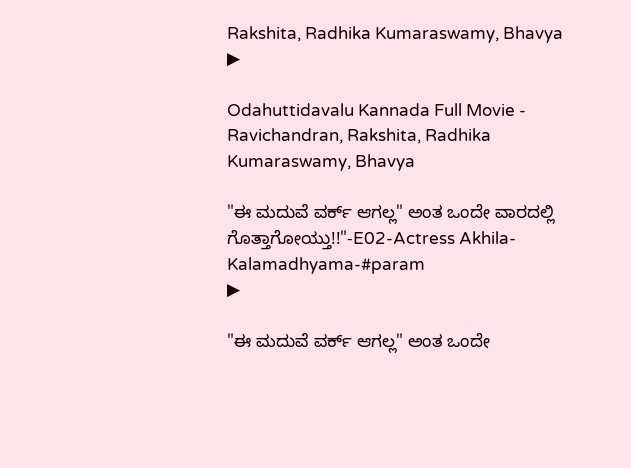Rakshita, Radhika Kumaraswamy, Bhavya
▶

Odahuttidavalu Kannada Full Movie - Ravichandran, Rakshita, Radhika Kumaraswamy, Bhavya

"ಈ ಮದುವೆ ವರ್ಕ್ ಆಗಲ್ಲ" ಅಂತ ಒಂದೇ ವಾರದಲ್ಲಿ ಗೊತ್ತಾಗೋಯ್ತು!!"-E02-Actress Akhila-Kalamadhyama-#param
▶

"ಈ ಮದುವೆ ವರ್ಕ್ ಆಗಲ್ಲ" ಅಂತ ಒಂದೇ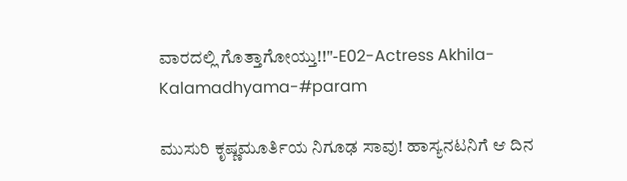ವಾರದಲ್ಲಿ ಗೊತ್ತಾಗೋಯ್ತು!!"-E02-Actress Akhila-Kalamadhyama-#param

ಮುಸುರಿ ಕೃಷ್ಣಮೂರ್ತಿಯ ನಿಗೂಢ ಸಾವು! ಹಾಸ್ಯನಟನಿಗೆ ಆ ದಿನ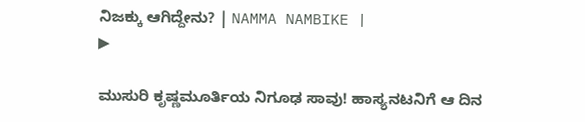ನಿಜಕ್ಕು ಆಗಿದ್ದೇನು? | NAMMA NAMBIKE |
▶

ಮುಸುರಿ ಕೃಷ್ಣಮೂರ್ತಿಯ ನಿಗೂಢ ಸಾವು! ಹಾಸ್ಯನಟನಿಗೆ ಆ ದಿನ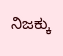ನಿಜಕ್ಕು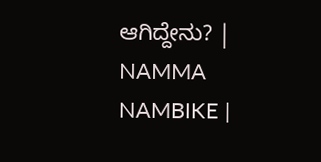ಆಗಿದ್ದೇನು? | NAMMA NAMBIKE |